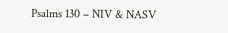Psalms 130 – NIV & NASV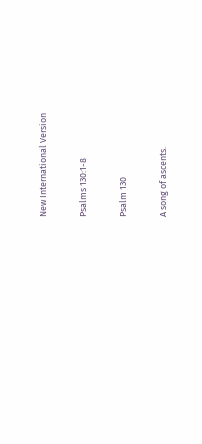New International Version

Psalms 130:1-8

Psalm 130

A song of ascents.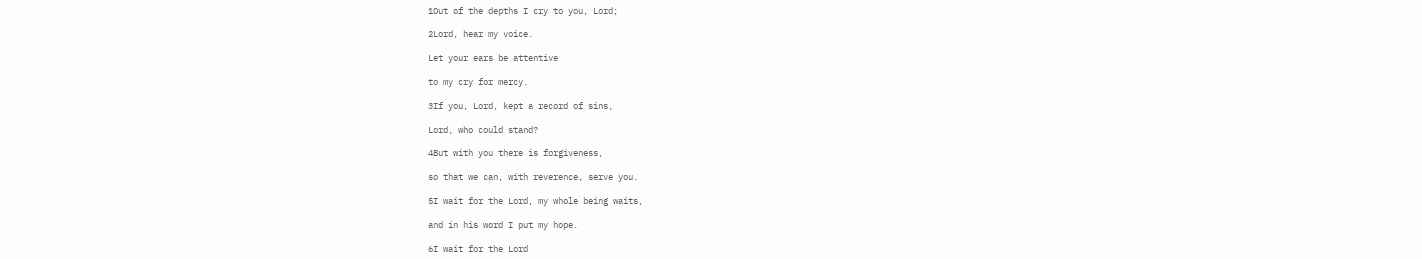1Out of the depths I cry to you, Lord;

2Lord, hear my voice.

Let your ears be attentive

to my cry for mercy.

3If you, Lord, kept a record of sins,

Lord, who could stand?

4But with you there is forgiveness,

so that we can, with reverence, serve you.

5I wait for the Lord, my whole being waits,

and in his word I put my hope.

6I wait for the Lord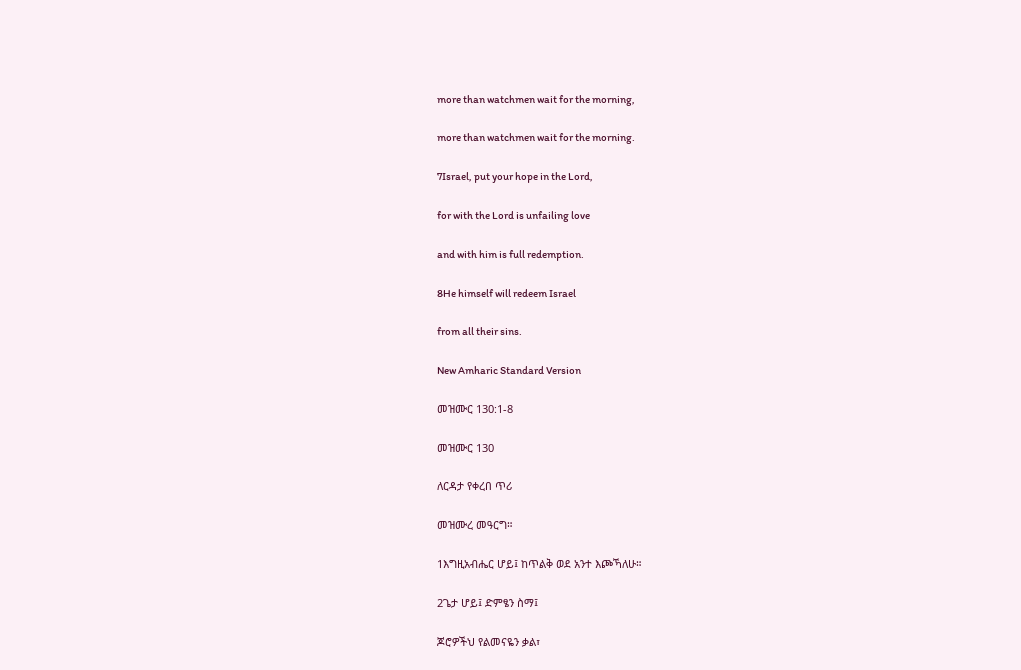more than watchmen wait for the morning,

more than watchmen wait for the morning.

7Israel, put your hope in the Lord,

for with the Lord is unfailing love

and with him is full redemption.

8He himself will redeem Israel

from all their sins.

New Amharic Standard Version

መዝሙር 130:1-8

መዝሙር 130

ለርዳታ የቀረበ ጥሪ

መዝሙረ መዓርግ።

1እግዚአብሔር ሆይ፤ ከጥልቅ ወደ አንተ እጮኻለሁ።

2ጌታ ሆይ፤ ድምፄን ስማ፤

ጆሮዎችህ የልመናዬን ቃል፣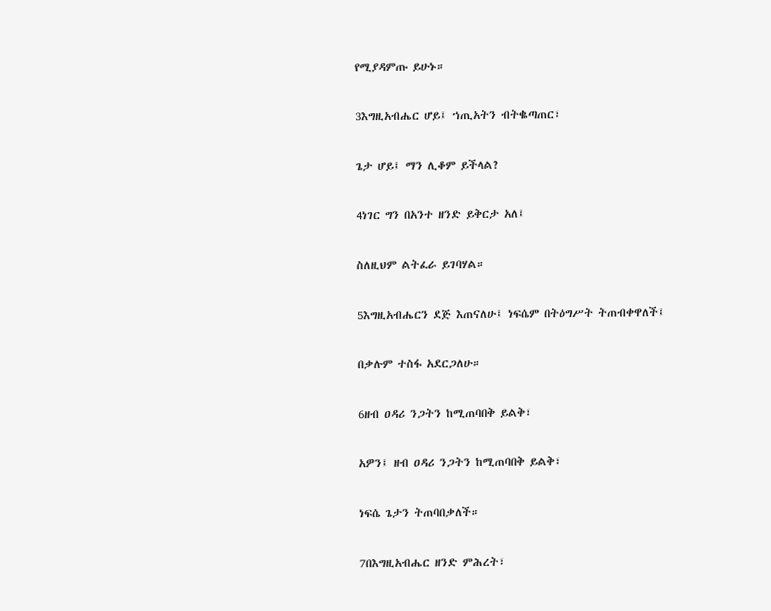የሚያዳምጡ ይሁኑ።

3እግዚአብሔር ሆይ፤ ኀጢአትን ብትቈጣጠር፣

ጌታ ሆይ፤ ማን ሊቆም ይችላል?

4ነገር ግን በአንተ ዘንድ ይቅርታ አለ፤

ስለዚህም ልትፈራ ይገባሃል።

5እግዚአብሔርን ደጅ እጠናለሁ፤ ነፍሴም በትዕግሥት ትጠብቀዋለች፤

በቃሉም ተስፋ አደርጋለሁ።

6ዘብ ዐዳሪ ንጋትን ከሚጠባበቅ ይልቅ፣

አዎን፤ ዘብ ዐዳሪ ንጋትን ከሚጠባበቅ ይልቅ፣

ነፍሴ ጌታን ትጠባበቃለች።

7በእግዚአብሔር ዘንድ ምሕረት፣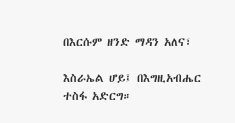በእርሱም ዘንድ ማዳን አለና፣

እስራኤል ሆይ፤ በእግዚአብሔር ተስፋ አድርግ።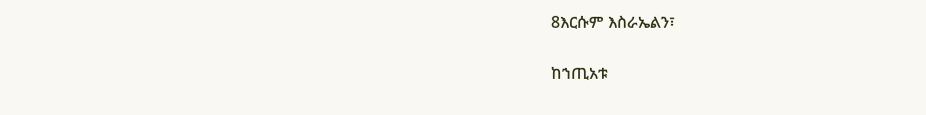8እርሱም እስራኤልን፣

ከኀጢአቱ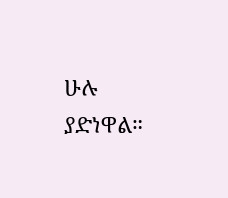ሁሉ ያድነዋል።